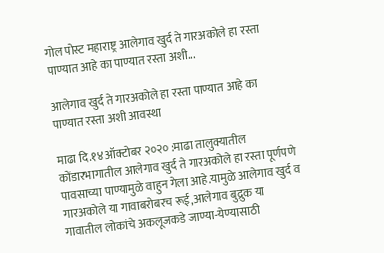गोल पोस्ट महाराष्ट्र आलेगाव खुर्द ते गारअकोले हा रस्ता पाण्यात आहे का पाण्यात रस्ता अशी...

आलेगाव खुर्द ते गारअकोले हा रस्ता पाण्यात आहे का पाण्यात रस्ता अशी आवस्था

माढा दि.१४ऑक्टोबर २०२० :माढा तालुक्यातील कोंडारभागातील आलेगाव खुर्द ते गारअकोले हा रस्ता पूर्णपणे पावसाच्या पाण्यामुळे वाहुन गेला आहे.यामुळे आलेगाव खुर्द व गारअकोले या गावाबरोबरच रूई,आलेगाव बुद्रुक या गावातील लोकांचे अकलूजकडे जाण्या-येण्यासाठी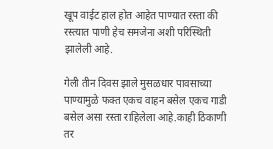खूप वाईट हाल होत आहेत पाण्यात रस्ता की रस्त्यात पाणी हेच समजेना अशी परिस्थिती झालेली आहे.

गेली तीन दिवस झाले मुसळधार पावसाच्या पाण्यामुळे फक्त एकच वाहन बसेल एकच गाडी बसेल असा रस्ता राहिलेला आहे.काही ठिकाणी तर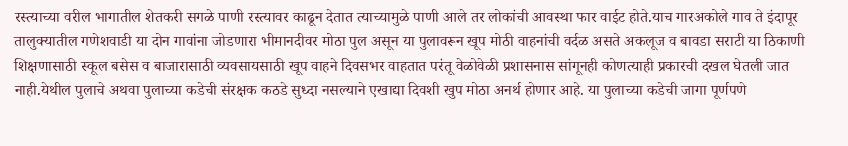रस्त्याच्या वरील भागातील शेतकरी सगळे पाणी रस्त्यावर काढून देतात त्याच्यामुळे पाणी आले तर लोकांची आवस्था फार वाईट होते.याच गारअकोले गाव ते इंदापूर तालुक्यातील गणेशवाडी या दोन गावांना जोडणारा भीमानदीवर मोठा पुल असून या पुलावरून खूप मोठी वाहनांची वर्दळ असते अकलूज व बावडा सराटी या ठिकाणी शिक्षणासाठी स्कूल बसेस व बाजारासाठी व्यवसायसाठी खूप वाहने दिवसभर वाहतात परंतू वेळोवेळी प्रशासनास सांगूनही कोणत्याही प्रकारची दखल घेतली जात नाही.येथील पुलाचे अथवा पुलाच्या कडेची संरक्षक कठडे सुध्दा नसल्याने एखाद्या दिवशी खुप मोठा अनर्थ होणार आहे. या पुलाच्या कडेची जागा पूर्णपणे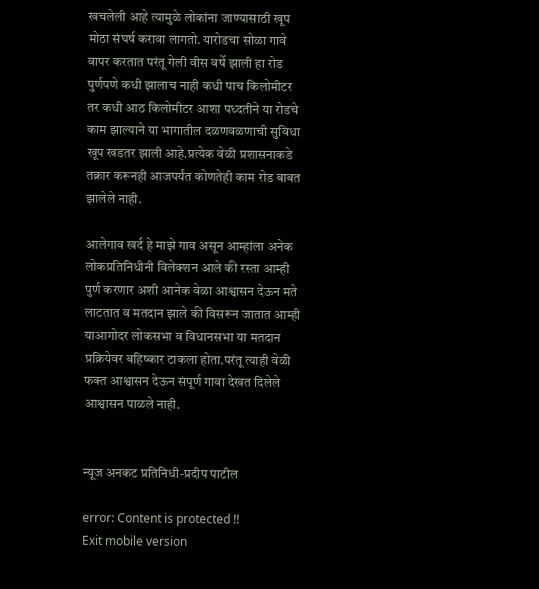खचलेली आहे त्यामुळे लोकांना जाण्यासाठी खूप मोठा संघर्ष करावा लागतो. यारोडचा सोळा गावे वापर करतात परंतू गेली वीस वर्षे झाली हा रोड पुर्णपणे कधी झालाच नाही कधी पाच किलोमीटर तर कधी आठ किलोमीटर आशा पध्दतीने या रोडचे काम झाल्याने या भागातील दळणवळणाची सुविधा खूप खडतर झाली आहे.प्रत्येक वेळी प्रशासनाकडे तक्रार करूनही आजपर्यंत कोणतेही काम रोड बाबत झालेले नाही.

आलेगाव खर्द हे माझे गाव असून आम्हांला अनेक लोकप्रतिनिधीनी विलेक्शन आले की रस्ता आम्ही पुर्ण करणार अशी आनेक वेळा आश्वासन देऊन मते लाटतात व मतदान झाले की विसरून जातात आम्ही याआगोदर लोकसभा व विधानसभा या मतदान प्रक्रियेवर बहिष्कार टाकला होता.परंतू त्याही वेळी फक्त आश्वासन देऊन संपूर्ण गावा देखत दिलेले आश्वासन पाळले नाही.


न्यूज अनकट प्रतिनिधी-प्रदीप पाटील

error: Content is protected !!
Exit mobile version